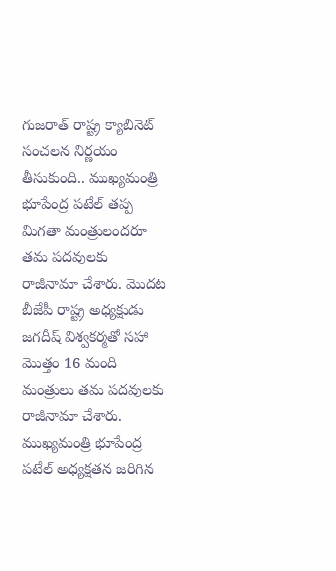గుజరాత్ రాష్ట్ర క్యాబినెట్ సంచలన నిర్ణయం తీసుకుంది.. ముఖ్యమంత్రి భూపేంద్ర పటేల్ తప్ప మిగతా మంత్రులందరూ తమ పదవులకు రాజీనామా చేశారు. మొదట బీజేపీ రాష్ట్ర అధ్యక్షుడు జగదీష్ విశ్వకర్మతో సహా మొత్తం 16 మంది మంత్రులు తమ పదవులకు రాజీనామా చేశారు. ముఖ్యమంత్రి భూపేంద్ర పటేల్ అధ్యక్షతన జరిగిన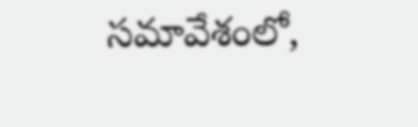సమావేశంలో,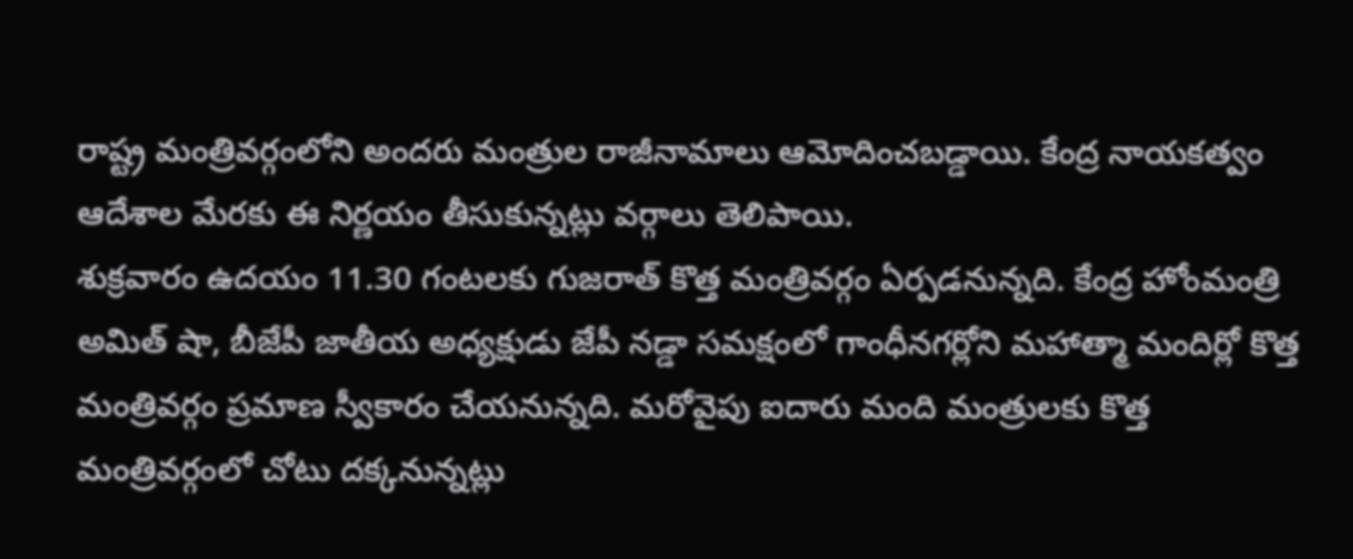రాష్ట్ర మంత్రివర్గంలోని అందరు మంత్రుల రాజీనామాలు ఆమోదించబడ్డాయి. కేంద్ర నాయకత్వం ఆదేశాల మేరకు ఈ నిర్ణయం తీసుకున్నట్లు వర్గాలు తెలిపాయి.
శుక్రవారం ఉదయం 11.30 గంటలకు గుజరాత్ కొత్త మంత్రివర్గం ఏర్పడనున్నది. కేంద్ర హోంమంత్రి అమిత్ షా, బీజేపీ జాతీయ అధ్యక్షుడు జేపీ నడ్డా సమక్షంలో గాంధీనగర్లోని మహాత్మా మందిర్లో కొత్త మంత్రివర్గం ప్రమాణ స్వీకారం చేయనున్నది. మరోవైపు ఐదారు మంది మంత్రులకు కొత్త మంత్రివర్గంలో చోటు దక్కనున్నట్లు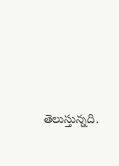తెలుస్తున్నది.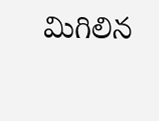మిగిలిన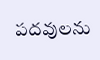పదవులను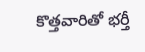కొత్తవారితో భర్తీ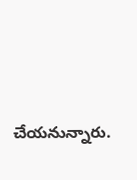చేయనున్నారు.